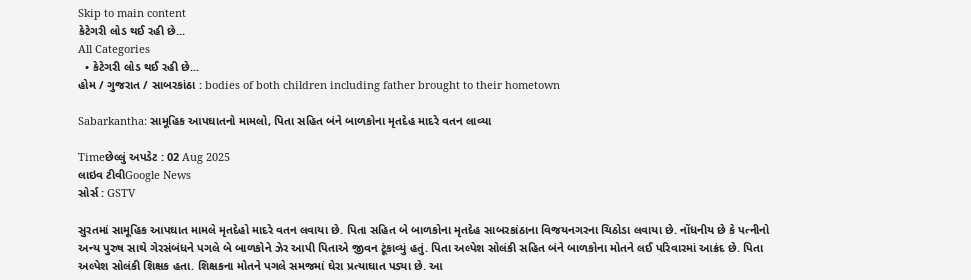Skip to main content
કેટેગરી લોડ થઈ રહી છે...
All Categories
  • કેટેગરી લોડ થઈ રહી છે...
હોમ / ગુજરાત / સાબરકાંઠા : bodies of both children including father brought to their hometown

Sabarkantha: સામૂહિક આપઘાતનો મામલો, પિતા સહિત બંને બાળકોના મૃતદેહ માદરે વતન લાવ્યા

Timeછેલ્લું અપડેટ : 02 Aug 2025
લાઇવ ટીવીGoogle News
સોર્સ : GSTV

સુરતમાં સામૂહિક આપઘાત મામલે મૃતદેહો માદરે વતન લવાયા છે. પિતા સહિત બે બાળકોના મૃતદેહ સાબરકાંઠાના વિજયનગરના ચિઠોડા લવાયા છે. નોંધનીય છે કે પત્નીનો અન્ય પુરુષ સાથે ગેરસંબંધને પગલે બે બાળકોને ઝેર આપી પિતાએ જીવન ટૂંકાવ્યું હતું. પિતા અલ્પેશ સોલંકી સહિત બંને બાળકોના મોતને લઈ પરિવારમાં આક્રંદ છે. પિતા અલ્પેશ સોલંકી શિક્ષક હતા. શિક્ષકના મોતને પગલે સમજમાં ઘેરા પ્રત્યાઘાત પડ્યા છે. આ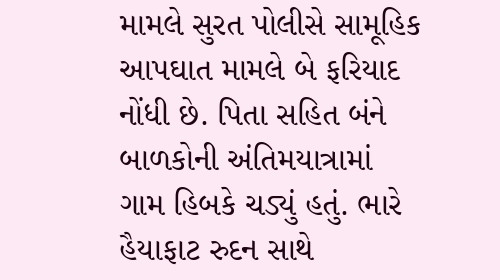મામલે સુરત પોલીસે સામૂહિક આપઘાત મામલે બે ફરિયાદ નોંધી છે. પિતા સહિત બંને બાળકોની અંતિમયાત્રામાં ગામ હિબકે ચડ્યું હતું. ભારે હૈયાફાટ રુદન સાથે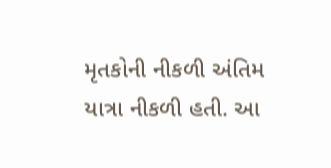મૃતકોની નીકળી અંતિમ યાત્રા નીકળી હતી. આ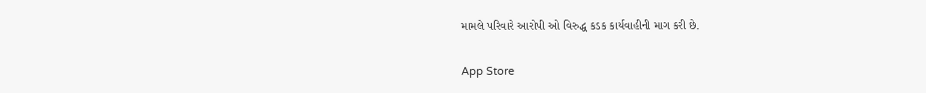મામલે પરિવારે આરોપી ઓ વિરુદ્ધ કડક કાર્યવાહીની માગ કરી છે.

App Store